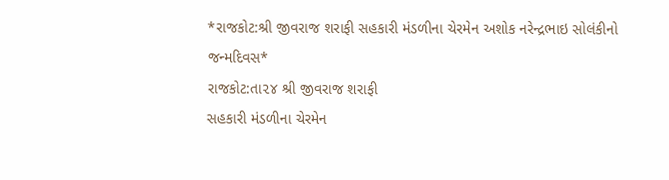*રાજકોટ:શ્રી જીવરાજ શરાફી સહકારી મંડળીના ચેરમેન અશોક નરેન્દ્રભાઇ સોલંકીનો જન્મદિવસ*
રાજકોટ:તા૨૪ શ્રી જીવરાજ શરાફી
સહકારી મંડળીના ચેરમેન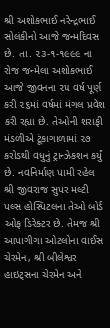શ્રી અશોકભાઈ નરેન્દ્રભાઈ સોલંકીનો આજે જન્મદિવસ છે. તા. ૨૩-૧-૧૯૯૯ ના રોજ જન્મેલા અશોકભાઈ આજે જીવનના ૨૫ વર્ષ પૂર્ણ કરી ૨૬માં વર્ષમાં મંગલ પ્રવેશ કરી રહ્યા છે. તેઓની શરાફી મંડળીએ ટૂંકાગાળામાં ૨૭ કરોડથી વધુનું ટ્રાન્ઝેકશન કર્યું છે. નવનિર્માણ પામી રહેલ શ્રી જીવરાજ સુપર મલ્ટી પલ્સ હોસ્પિટલના તેઓ બોર્ડ ઓફ ડિરેક્ટર છે. તેમજ શ્રી આપાગીગા ઓટલોના વાઈસ ચેરમેન, શ્રી બીલેશ્વર હાઇટ્સના ચેરમેન અને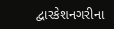દ્વારકેશનગરીના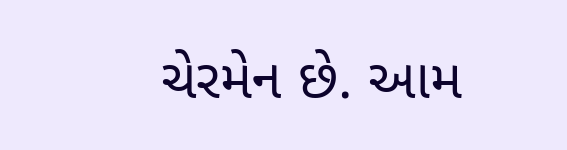ચેરમેન છે. આમ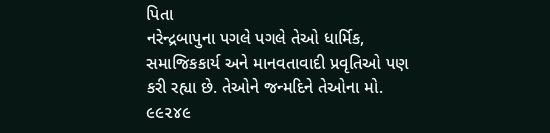પિતા
નરેન્દ્રબાપુના પગલે પગલે તેઓ ધાર્મિક, સમાજિકકાર્ય અને માનવતાવાદી પ્રવૃતિઓ પણ કરી રહ્યા છે. તેઓને જન્મદિને તેઓના મો. ૯૯૨૪૯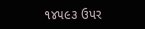૧૪૫૯૩ ઉપર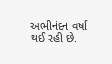અભીનંદન વર્ષા થઈ રહી છે.